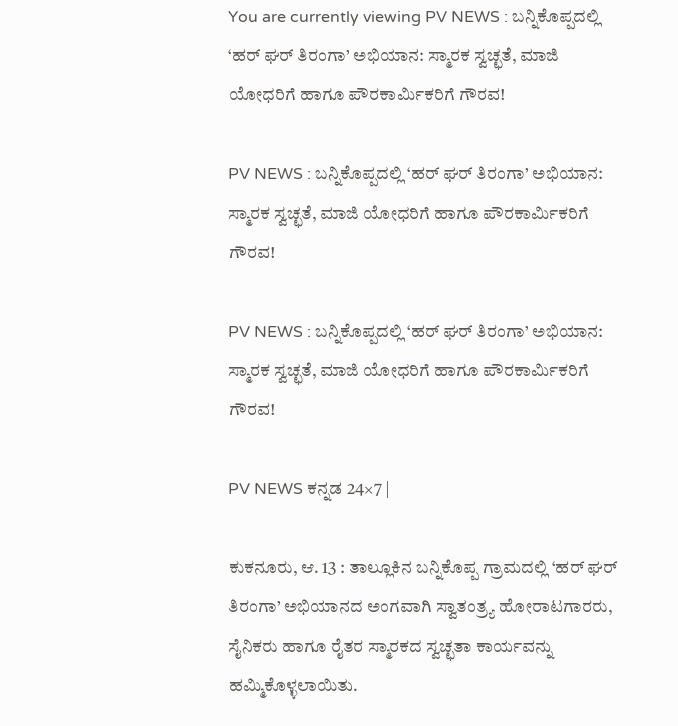You are currently viewing PV NEWS : ಬನ್ನಿಕೊಪ್ಪದಲ್ಲಿ ‘ಹರ್ ಘರ್ ತಿರಂಗಾ’ ಅಭಿಯಾನ: ಸ್ಮಾರಕ ಸ್ವಚ್ಛತೆ, ಮಾಜಿ ಯೋಧರಿಗೆ ಹಾಗೂ ಪೌರಕಾರ್ಮಿಕರಿಗೆ ಗೌರವ!

PV NEWS : ಬನ್ನಿಕೊಪ್ಪದಲ್ಲಿ ‘ಹರ್ ಘರ್ ತಿರಂಗಾ’ ಅಭಿಯಾನ: ಸ್ಮಾರಕ ಸ್ವಚ್ಛತೆ, ಮಾಜಿ ಯೋಧರಿಗೆ ಹಾಗೂ ಪೌರಕಾರ್ಮಿಕರಿಗೆ ಗೌರವ!

PV NEWS : ಬನ್ನಿಕೊಪ್ಪದಲ್ಲಿ ‘ಹರ್ ಘರ್ ತಿರಂಗಾ’ ಅಭಿಯಾನ: ಸ್ಮಾರಕ ಸ್ವಚ್ಛತೆ, ಮಾಜಿ ಯೋಧರಿಗೆ ಹಾಗೂ ಪೌರಕಾರ್ಮಿಕರಿಗೆ ಗೌರವ!

PV NEWS ಕನ್ನಡ 24×7 |

ಕುಕನೂರು, ಆ. 13 : ತಾಲ್ಲೂಕಿನ ಬನ್ನಿಕೊಪ್ಪ ಗ್ರಾಮದಲ್ಲಿ ‘ಹರ್ ಘರ್ ತಿರಂಗಾ’ ಅಭಿಯಾನದ ಅಂಗವಾಗಿ ಸ್ವಾತಂತ್ರ್ಯ ಹೋರಾಟಗಾರರು, ಸೈನಿಕರು ಹಾಗೂ ರೈತರ ಸ್ಮಾರಕದ ಸ್ವಚ್ಛತಾ ಕಾರ್ಯವನ್ನು ಹಮ್ಮಿಕೊಳ್ಳಲಾಯಿತು.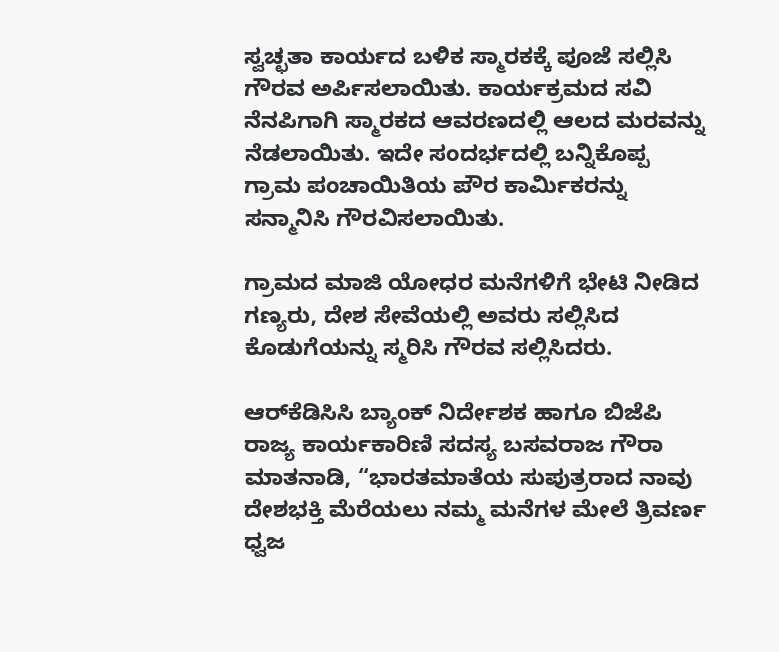ಸ್ವಚ್ಛತಾ ಕಾರ್ಯದ ಬಳಿಕ ಸ್ಮಾರಕಕ್ಕೆ ಪೂಜೆ ಸಲ್ಲಿಸಿ ಗೌರವ ಅರ್ಪಿಸಲಾಯಿತು. ಕಾರ್ಯಕ್ರಮದ ಸವಿ ನೆನಪಿಗಾಗಿ ಸ್ಮಾರಕದ ಆವರಣದಲ್ಲಿ ಆಲದ ಮರವನ್ನು ನೆಡಲಾಯಿತು. ಇದೇ ಸಂದರ್ಭದಲ್ಲಿ ಬನ್ನಿಕೊಪ್ಪ ಗ್ರಾಮ ಪಂಚಾಯಿತಿಯ ಪೌರ ಕಾರ್ಮಿಕರನ್ನು ಸನ್ಮಾನಿಸಿ ಗೌರವಿಸಲಾಯಿತು.

ಗ್ರಾಮದ ಮಾಜಿ ಯೋಧರ ಮನೆಗಳಿಗೆ ಭೇಟಿ ನೀಡಿದ ಗಣ್ಯರು, ದೇಶ ಸೇವೆಯಲ್ಲಿ ಅವರು ಸಲ್ಲಿಸಿದ ಕೊಡುಗೆಯನ್ನು ಸ್ಮರಿಸಿ ಗೌರವ ಸಲ್ಲಿಸಿದರು.

ಆರ್‌ಕೆಡಿಸಿಸಿ ಬ್ಯಾಂಕ್ ನಿರ್ದೇಶಕ ಹಾಗೂ ಬಿಜೆಪಿ ರಾಜ್ಯ ಕಾರ್ಯಕಾರಿಣಿ ಸದಸ್ಯ ಬಸವರಾಜ ಗೌರಾ ಮಾತನಾಡಿ, “ಭಾರತಮಾತೆಯ ಸುಪುತ್ರರಾದ ನಾವು ದೇಶಭಕ್ತಿ ಮೆರೆಯಲು ನಮ್ಮ ಮನೆಗಳ ಮೇಲೆ ತ್ರಿವರ್ಣ ಧ್ವಜ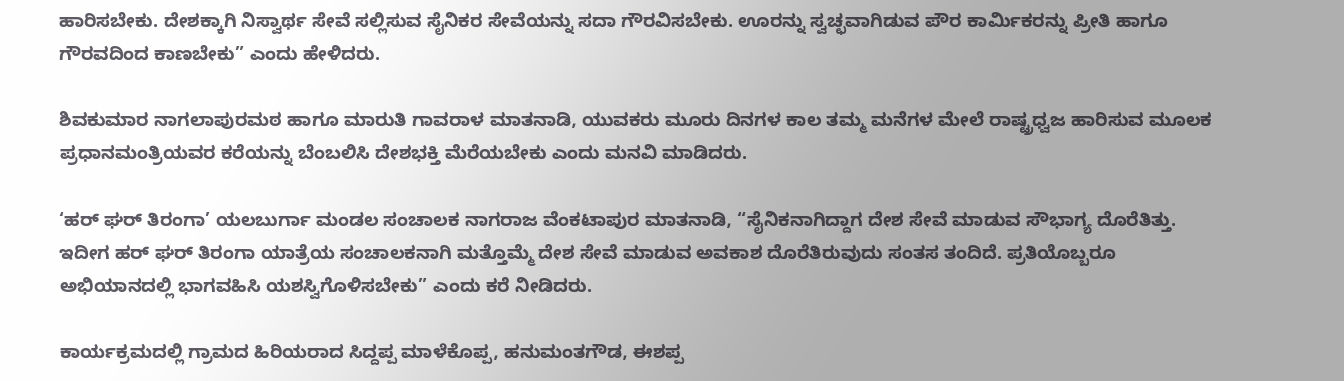ಹಾರಿಸಬೇಕು. ದೇಶಕ್ಕಾಗಿ ನಿಸ್ವಾರ್ಥ ಸೇವೆ ಸಲ್ಲಿಸುವ ಸೈನಿಕರ ಸೇವೆಯನ್ನು ಸದಾ ಗೌರವಿಸಬೇಕು. ಊರನ್ನು ಸ್ವಚ್ಛವಾಗಿಡುವ ಪೌರ ಕಾರ್ಮಿಕರನ್ನು ಪ್ರೀತಿ ಹಾಗೂ ಗೌರವದಿಂದ ಕಾಣಬೇಕು” ಎಂದು ಹೇಳಿದರು.

ಶಿವಕುಮಾರ ನಾಗಲಾಪುರಮಠ ಹಾಗೂ ಮಾರುತಿ ಗಾವರಾಳ ಮಾತನಾಡಿ, ಯುವಕರು ಮೂರು ದಿನಗಳ ಕಾಲ ತಮ್ಮ ಮನೆಗಳ ಮೇಲೆ ರಾಷ್ಟ್ರಧ್ವಜ ಹಾರಿಸುವ ಮೂಲಕ ಪ್ರಧಾನಮಂತ್ರಿಯವರ ಕರೆಯನ್ನು ಬೆಂಬಲಿಸಿ ದೇಶಭಕ್ತಿ ಮೆರೆಯಬೇಕು ಎಂದು ಮನವಿ ಮಾಡಿದರು.

‘ಹರ್ ಘರ್ ತಿರಂಗಾ’ ಯಲಬುರ್ಗಾ ಮಂಡಲ ಸಂಚಾಲಕ ನಾಗರಾಜ ವೆಂಕಟಾಪುರ ಮಾತನಾಡಿ, “ಸೈನಿಕನಾಗಿದ್ದಾಗ ದೇಶ ಸೇವೆ ಮಾಡುವ ಸೌಭಾಗ್ಯ ದೊರೆತಿತ್ತು. ಇದೀಗ ಹರ್ ಘರ್ ತಿರಂಗಾ ಯಾತ್ರೆಯ ಸಂಚಾಲಕನಾಗಿ ಮತ್ತೊಮ್ಮೆ ದೇಶ ಸೇವೆ ಮಾಡುವ ಅವಕಾಶ ದೊರೆತಿರುವುದು ಸಂತಸ ತಂದಿದೆ. ಪ್ರತಿಯೊಬ್ಬರೂ ಅಭಿಯಾನದಲ್ಲಿ ಭಾಗವಹಿಸಿ ಯಶಸ್ವಿಗೊಳಿಸಬೇಕು” ಎಂದು ಕರೆ ನೀಡಿದರು.

ಕಾರ್ಯಕ್ರಮದಲ್ಲಿ ಗ್ರಾಮದ ಹಿರಿಯರಾದ ಸಿದ್ದಪ್ಪ ಮಾಳೆಕೊಪ್ಪ, ಹನುಮಂತಗೌಡ, ಈಶಪ್ಪ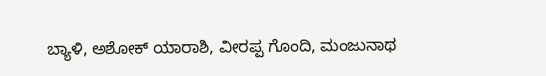ಬ್ಯಾಳಿ, ಅಶೋಕ್ ಯಾರಾಶಿ, ವೀರಪ್ಪ ಗೊಂದಿ, ಮಂಜುನಾಥ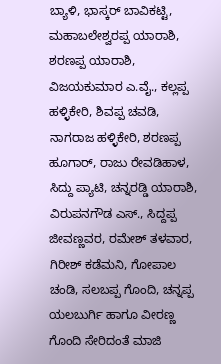ಬ್ಯಾಳಿ, ಭಾಸ್ಕರ್ ಬಾವಿಕಟ್ಟಿ, ಮಹಾಬಲೇಶ್ವರಪ್ಪ ಯಾರಾಶಿ, ಶರಣಪ್ಪ ಯಾರಾಶಿ, ವಿಜಯಕುಮಾರ ಎ.ವೈ., ಕಲ್ಲಪ್ಪ ಹಳ್ಳಿಕೇರಿ, ಶಿವಪ್ಪ ಚವಡಿ, ನಾಗರಾಜ ಹಳ್ಳಿಕೇರಿ, ಶರಣಪ್ಪ ಹೂಗಾರ್, ರಾಜು ರೇವಡಿಹಾಳ, ಸಿದ್ದು ಪ್ಯಾಟಿ, ಚನ್ನರಡ್ಡಿ ಯಾರಾಶಿ, ವಿರುಪನಗೌಡ ಎಸ್., ಸಿದ್ದಪ್ಪ ಜೀವಣ್ಣವರ, ರಮೇಶ್ ತಳವಾರ, ಗಿರೀಶ್ ಕಡೆಮನಿ, ಗೋಪಾಲ ಚಂಡಿ, ಸಲಬಪ್ಪ ಗೊಂದಿ, ಚನ್ನಪ್ಪ ಯಲಬುರ್ಗಿ ಹಾಗೂ ವೀರಣ್ಣ ಗೊಂದಿ ಸೇರಿದಂತೆ ಮಾಜಿ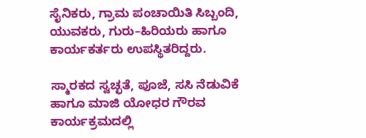ಸೈನಿಕರು, ಗ್ರಾಮ ಪಂಚಾಯಿತಿ ಸಿಬ್ಬಂದಿ, ಯುವಕರು, ಗುರು–ಹಿರಿಯರು ಹಾಗೂ ಕಾರ್ಯಕರ್ತರು ಉಪಸ್ಥಿತರಿದ್ದರು.

ಸ್ಮಾರಕದ ಸ್ವಚ್ಛತೆ, ಪೂಜೆ, ಸಸಿ ನೆಡುವಿಕೆ ಹಾಗೂ ಮಾಜಿ ಯೋಧರ ಗೌರವ ಕಾರ್ಯಕ್ರಮದಲ್ಲಿ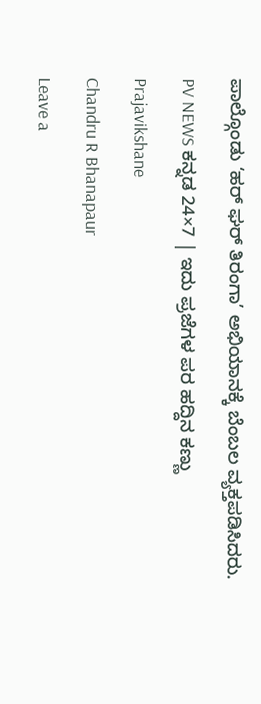ಪಾಲ್ಗೊಂಡು ‘ಹರ್ ಘರ್ ತಿರಂಗಾ’ ಅಭಿಯಾನಕ್ಕೆ ಬೆಂಬಲ ವ್ಯಕ್ತಪಡಿಸಿದರು.

PV NEWS ಕನ್ನಡ 24×7 | ಇದು ಪ್ರಜೆಗಳ ಪರ ಹದ್ದಿನ ಕಣ್ಣು

Prajavikshane

Chandru R Bhanapaur

Leave a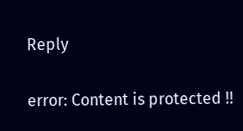Reply

error: Content is protected !!